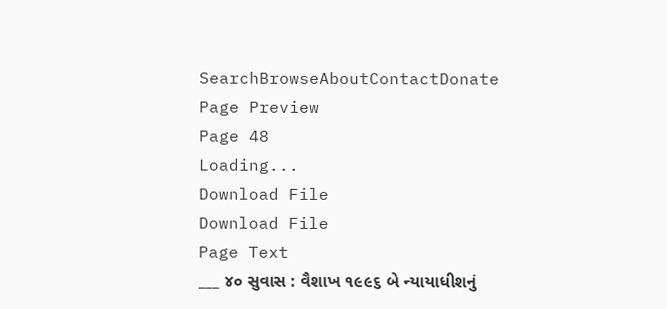SearchBrowseAboutContactDonate
Page Preview
Page 48
Loading...
Download File
Download File
Page Text
___ ૪૦ સુવાસ : વૈશાખ ૧૯૯૬ બે ન્યાયાધીશનું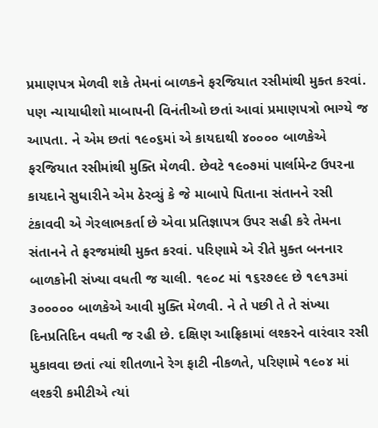પ્રમાણપત્ર મેળવી શકે તેમનાં બાળકને ફરજિયાત રસીમાંથી મુક્ત કરવાં. પણ ન્યાયાધીશો માબાપની વિનંતીઓ છતાં આવાં પ્રમાણપત્રો ભાગ્યે જ આપતા. ને એમ છતાં ૧૯૦૬માં એ કાયદાથી ૪૦૦૦૦ બાળકેએ ફરજિયાત રસીમાંથી મુક્તિ મેળવી. છેવટે ૧૯૦૭માં પાર્લામેન્ટ ઉપરના કાયદાને સુધારીને એમ ઠેરવ્યું કે જે માબાપે પિતાના સંતાનને રસી ટંકાવવી એ ગેરલાભકર્તા છે એવા પ્રતિજ્ઞાપત્ર ઉપર સહી કરે તેમના સંતાનને તે ફરજમાંથી મુક્ત કરવાં. પરિણામે એ રીતે મુક્ત બનનાર બાળકોની સંખ્યા વધતી જ ચાલી. ૧૯૦૮ માં ૧૬ર૭૯૯ છે ૧૯૧૩માં ૩૦૦૦૦૦ બાળકેએ આવી મુક્તિ મેળવી. ને તે પછી તે તે સંખ્યા દિનપ્રતિદિન વધતી જ રહી છે. દક્ષિણ આફ્રિકામાં લશ્કરને વારંવાર રસી મુકાવવા છતાં ત્યાં શીતળાને રેગ ફાટી નીકળતે, પરિણામે ૧૯૦૪ માં લશ્કરી કમીટીએ ત્યાં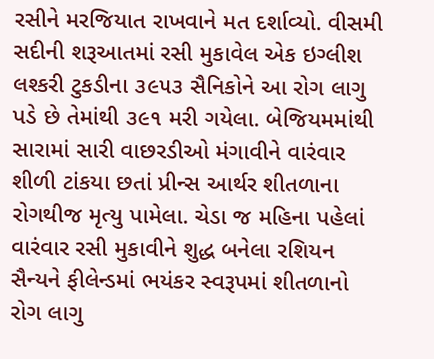રસીને મરજિયાત રાખવાને મત દર્શાવ્યો. વીસમી સદીની શરૂઆતમાં રસી મુકાવેલ એક ઇગ્લીશ લશ્કરી ટુકડીના ૩૯૫૩ સૈનિકોને આ રોગ લાગુ પડે છે તેમાંથી ૩૯૧ મરી ગયેલા. બેજિયમમાંથી સારામાં સારી વાછરડીઓ મંગાવીને વારંવાર શીળી ટાંકયા છતાં પ્રીન્સ આર્થર શીતળાના રોગથીજ મૃત્યુ પામેલા. ચેડા જ મહિના પહેલાં વારંવાર રસી મુકાવીને શુદ્ધ બનેલા રશિયન સૈન્યને ફીલેન્ડમાં ભયંકર સ્વરૂપમાં શીતળાનો રોગ લાગુ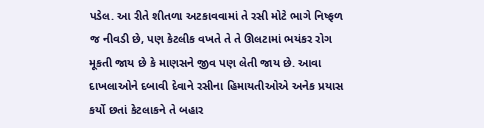પડેલ. આ રીતે શીતળા અટકાવવામાં તે રસી મોટે ભાગે નિષ્ફળ જ નીવડી છે, પણ કેટલીક વખતે તે તે ઊલટામાં ભયંકર રોગ મૂકતી જાય છે કે માણસને જીવ પણ લેતી જાય છે. આવા દાખલાઓને દબાવી દેવાને રસીના હિમાયતીઓએ અનેક પ્રયાસ કર્યો છતાં કેટલાકને તે બહાર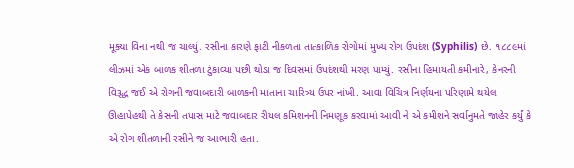મૂક્યા વિના નથી જ ચાલ્યું. રસીના કારણે ફાટી નીકળતા તાત્કાળિક રોગોમાં મુખ્ય રોગ ઉપદંશ (Syphilis) છે. ૧૮૮૯માં લીઝમાં એક બાળક શીતળા ટુંકાવ્યા પછી થોડા જ દિવસમાં ઉપદંશથી મરણ પામ્યું. રસીના હિમાયતી કમીનારે, કેનરની વિરૂદ્ધ જઈ એ રોગની જવાબદારી બાળકની માતાના ચારિત્ર્ય ઉપર નાંખી. આવા વિચિત્ર નિર્ણયના પરિણામે થયેલ ઊહાપેહથી તે કેસની તપાસ માટે જવાબદાર રીયલ કમિશનની નિમણૂક કરવામાં આવી ને એ કમીશને સર્વાનુમતે જાહેર કર્યું કે એ રોગ શીતળાની રસીને જ આભારી હતા.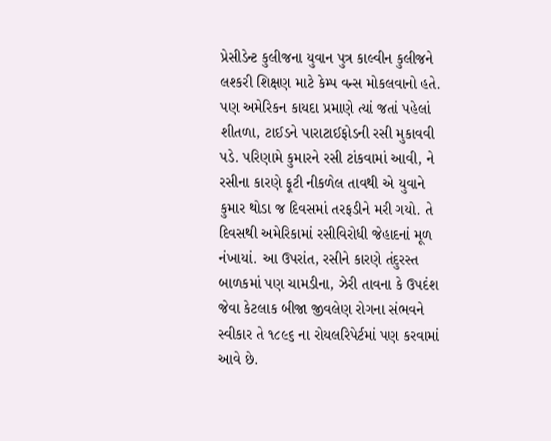પ્રેસીડેન્ટ કુલીજના યુવાન પુત્ર કાલ્વીન કુલીજને લશ્કરી શિક્ષણ માટે કેમ્પ વન્સ મોકલવાનો હતે. પણ અમેરિકન કાયદા પ્રમાણે ત્યાં જતાં પહેલાં શીતળા, ટાઈડને પારાટાઈફોડની રસી મુકાવવી પડે. પરિણામે કુમારને રસી ટાંકવામાં આવી, ને રસીના કારણે ફૂટી નીકળેલ તાવથી એ યુવાને કુમાર થોડા જ દિવસમાં તરફડીને મરી ગયો. તે દિવસથી અમેરિકામાં રસીવિરોધી જેહાદનાં મૂળ નંખાયાં. આ ઉપરાંત, રસીને કારણે તંદુરસ્ત બાળકમાં પણ ચામડીના, ઝેરી તાવના કે ઉપદંશ જેવા કેટલાક બીજા જીવલેણ રોગના સંભવને સ્વીકાર તે ૧૮૯૬ ના રોયલરિપેર્ટમાં પણ કરવામાં આવે છે.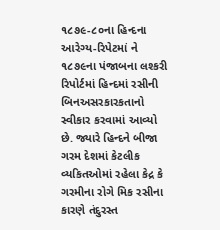૧૮૭૯-૮૦ના હિન્દના આરેગ્ય-રિપેટમાં ને ૧૮૭૯ના પંજાબના લશ્કરી રિપોર્ટમાં હિન્દમાં રસીની બિનઅસરકારકતાનો સ્વીકાર કરવામાં આવ્યો છે. જ્યારે હિન્દને બીજા ગરમ દેશમાં કેટલીક વ્યકિતઓમાં રહેલા કેદ્ર કે ગરમીના રોગે મિક રસીના કારણે તંદુરસ્ત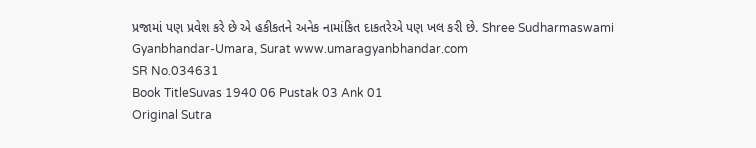પ્રજામાં પણ પ્રવેશ કરે છે એ હકીકતને અનેક નામાંકિત દાકતરેએ પણ ખલ કરી છે. Shree Sudharmaswami Gyanbhandar-Umara, Surat www.umaragyanbhandar.com
SR No.034631
Book TitleSuvas 1940 06 Pustak 03 Ank 01
Original Sutra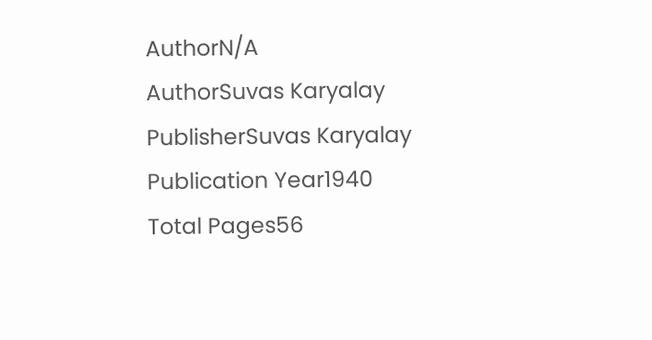AuthorN/A
AuthorSuvas Karyalay
PublisherSuvas Karyalay
Publication Year1940
Total Pages56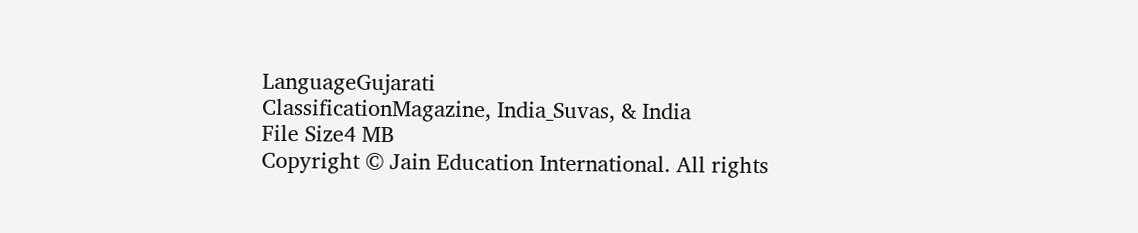LanguageGujarati
ClassificationMagazine, India_Suvas, & India
File Size4 MB
Copyright © Jain Education International. All rights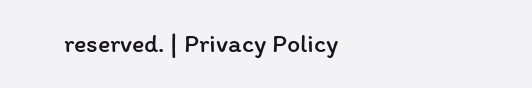reserved. | Privacy Policy